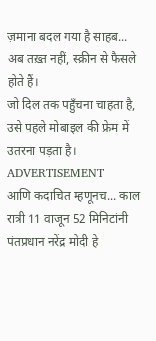ज़माना बदल गया है साहब...
अब तख़्त नहीं, स्क्रीन से फैसले होते हैं।
जो दिल तक पहुँचना चाहता है,
उसे पहले मोबाइल की फ्रेम में उतरना पड़ता है।
ADVERTISEMENT
आणि कदाचित म्हणूनच... काल रात्री 11 वाजून 52 मिनिटांनी पंतप्रधान नरेंद्र मोदी हे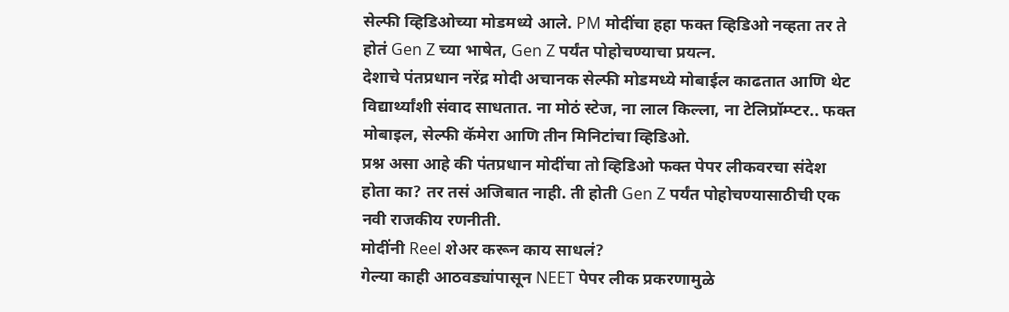सेल्फी व्हिडिओच्या मोडमध्ये आले. PM मोदींचा हहा फक्त व्हिडिओ नव्हता तर ते होतं Gen Z च्या भाषेत, Gen Z पर्यंत पोहोचण्याचा प्रयत्न.
देशाचे पंतप्रधान नरेंद्र मोदी अचानक सेल्फी मोडमध्ये मोबाईल काढतात आणि थेट विद्यार्थ्यांशी संवाद साधतात. ना मोठं स्टेज, ना लाल किल्ला, ना टेलिप्रॉम्प्टर.. फक्त मोबाइल, सेल्फी कॅमेरा आणि तीन मिनिटांचा व्हिडिओ.
प्रश्न असा आहे की पंतप्रधान मोदींचा तो व्हिडिओ फक्त पेपर लीकवरचा संदेश होता का? तर तसं अजिबात नाही. ती होती Gen Z पर्यंत पोहोचण्यासाठीची एक नवी राजकीय रणनीती.
मोदींनी Reel शेअर करून काय साधलं?
गेल्या काही आठवड्यांपासून NEET पेपर लीक प्रकरणामुळे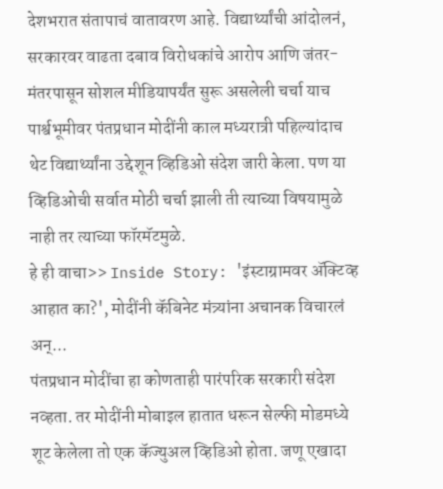देशभरात संतापाचं वातावरण आहे. विद्यार्थ्यांची आंदोलनं, सरकारवर वाढता दबाव विरोधकांचे आरोप आणि जंतर-मंतरपासून सोशल मीडियापर्यंत सुरू असलेली चर्चा याच पार्श्वभूमीवर पंतप्रधान मोदींनी काल मध्यरात्री पहिल्यांदाच थेट विद्यार्थ्यांना उद्देशून व्हिडिओ संदेश जारी केला. पण या व्हिडिओची सर्वात मोठी चर्चा झाली ती त्याच्या विषयामुळे नाही तर त्याच्या फॉरमॅटमुळे.
हे ही वाचा>> Inside Story: 'इंस्टाग्रामवर ॲक्टिव्ह आहात का?', मोदींनी कॅबिनेट मंत्र्यांना अचानक विचारलं अन्...
पंतप्रधान मोदींचा हा कोणताही पारंपरिक सरकारी संदेश नव्हता. तर मोदींनी मोबाइल हातात धरून सेल्फी मोडमध्ये शूट केलेला तो एक कॅज्युअल व्हिडिओ होता. जणू एखादा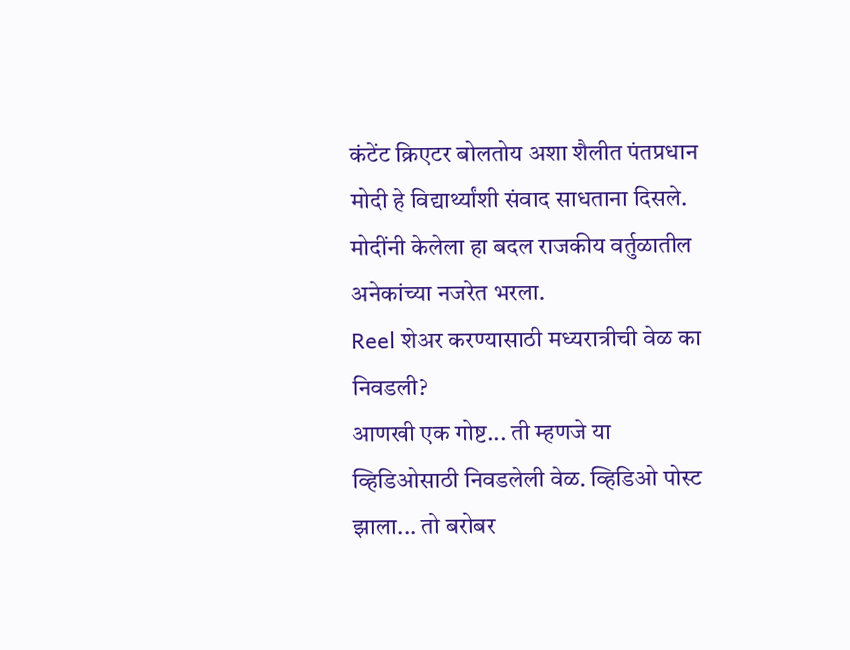कंटेंट क्रिएटर बोलतोय अशा शैलीत पंतप्रधान मोदी हे विद्यार्थ्यांशी संवाद साधताना दिसले. मोदींनी केलेला हा बदल राजकीय वर्तुळातील अनेकांच्या नजरेत भरला.
Reel शेअर करण्यासाठी मध्यरात्रीची वेळ का निवडली?
आणखी एक गोष्ट... ती म्हणजे या व्हिडिओसाठी निवडलेली वेळ. व्हिडिओ पोस्ट झाला... तो बरोबर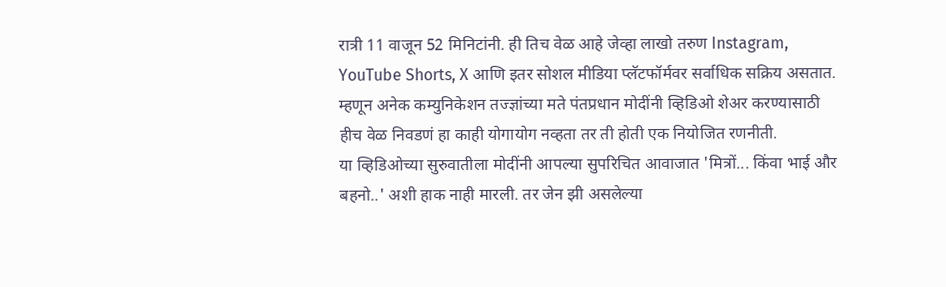रात्री 11 वाजून 52 मिनिटांनी. ही तिच वेळ आहे जेव्हा लाखो तरुण Instagram, YouTube Shorts, X आणि इतर सोशल मीडिया प्लॅटफॉर्मवर सर्वाधिक सक्रिय असतात. म्हणून अनेक कम्युनिकेशन तज्ज्ञांच्या मते पंतप्रधान मोदींनी व्हिडिओ शेअर करण्यासाठी हीच वेळ निवडणं हा काही योगायोग नव्हता तर ती होती एक नियोजित रणनीती.
या व्हिडिओच्या सुरुवातीला मोदींनी आपल्या सुपरिचित आवाजात 'मित्रों... किंवा भाई और बहनो..' अशी हाक नाही मारली. तर जेन झी असलेल्या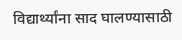विद्यार्थ्यांना साद घालण्यासाठी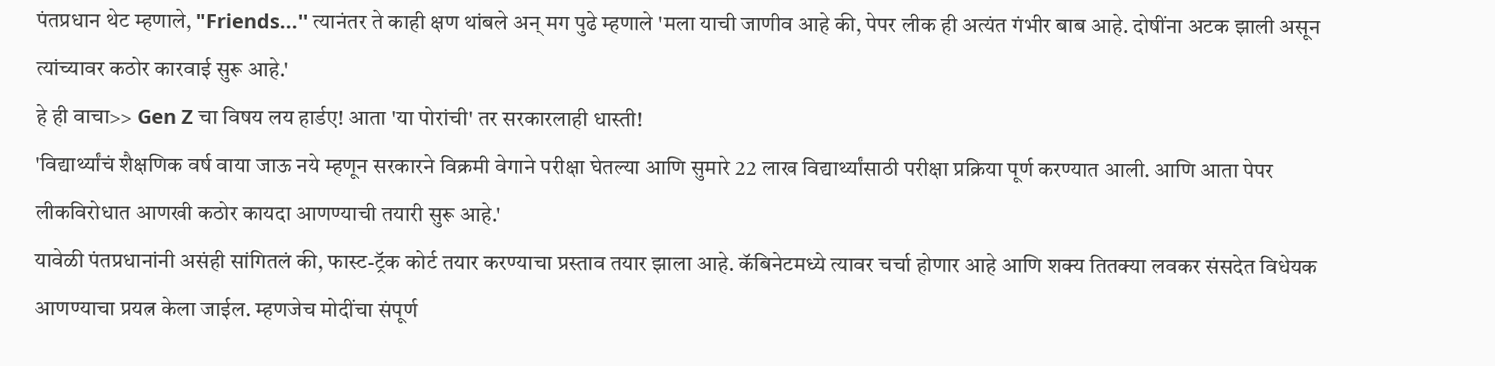पंतप्रधान थेट म्हणाले, "Friends...'' त्यानंतर ते काही क्षण थांबले अन् मग पुढे म्हणाले 'मला याची जाणीव आहे की, पेपर लीक ही अत्यंत गंभीर बाब आहे. दोषींना अटक झाली असून त्यांच्यावर कठोर कारवाई सुरू आहे.'
हे ही वाचा>> Gen Z चा विषय लय हार्डए! आता 'या पोरांची' तर सरकारलाही धास्ती!
'विद्यार्थ्यांचं शैक्षणिक वर्ष वाया जाऊ नये म्हणून सरकारने विक्रमी वेगाने परीक्षा घेतल्या आणि सुमारे 22 लाख विद्यार्थ्यांसाठी परीक्षा प्रक्रिया पूर्ण करण्यात आली. आणि आता पेपर लीकविरोधात आणखी कठोर कायदा आणण्याची तयारी सुरू आहे.'
यावेळी पंतप्रधानांनी असंही सांगितलं की, फास्ट-ट्रॅक कोर्ट तयार करण्याचा प्रस्ताव तयार झाला आहे. कॅबिनेटमध्ये त्यावर चर्चा होणार आहे आणि शक्य तितक्या लवकर संसदेत विधेयक आणण्याचा प्रयत्न केला जाईल. म्हणजेच मोदींचा संपूर्ण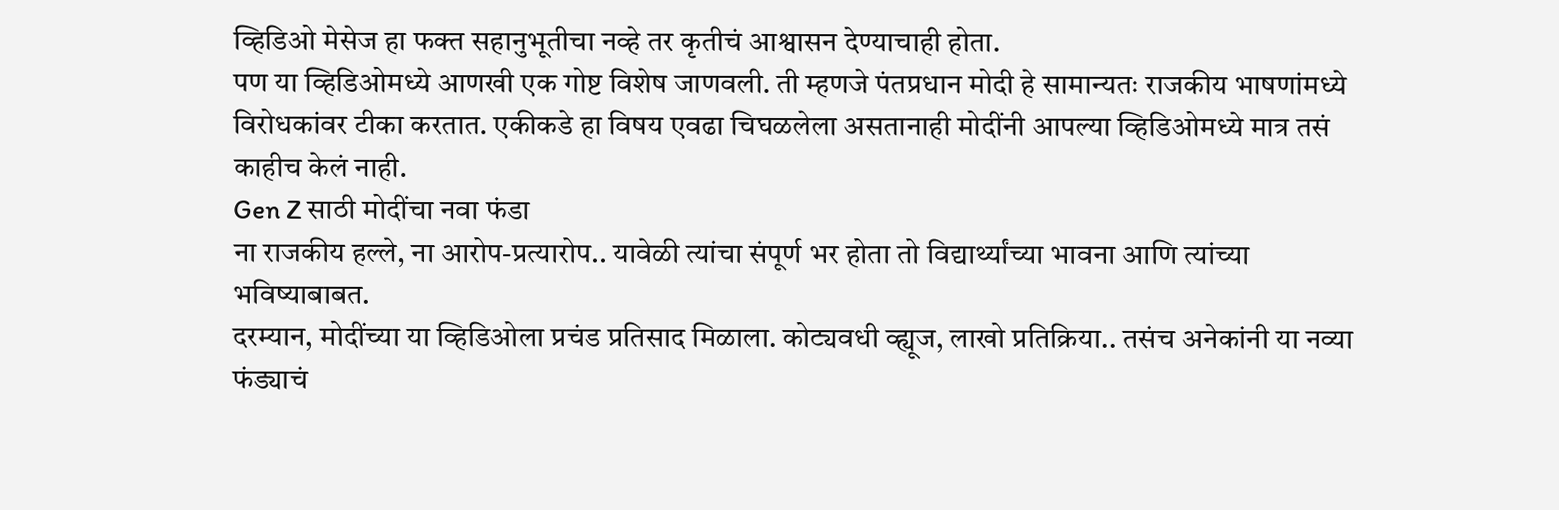व्हिडिओ मेसेज हा फक्त सहानुभूतीचा नव्हे तर कृतीचं आश्वासन देण्याचाही होता.
पण या व्हिडिओमध्ये आणखी एक गोष्ट विशेष जाणवली. ती म्हणजे पंतप्रधान मोदी हे सामान्यतः राजकीय भाषणांमध्ये विरोधकांवर टीका करतात. एकीकडे हा विषय एवढा चिघळलेला असतानाही मोदींनी आपल्या व्हिडिओमध्ये मात्र तसं काहीच केलं नाही.
Gen Z साठी मोदींचा नवा फंडा
ना राजकीय हल्ले, ना आरोप-प्रत्यारोप.. यावेळी त्यांचा संपूर्ण भर होता तो विद्यार्थ्यांच्या भावना आणि त्यांच्या भविष्याबाबत.
दरम्यान, मोदींच्या या व्हिडिओला प्रचंड प्रतिसाद मिळाला. कोट्यवधी व्ह्यूज, लाखो प्रतिक्रिया.. तसंच अनेकांनी या नव्या फंड्याचं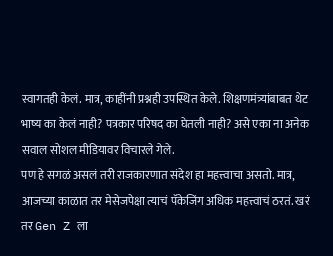स्वागतही केलं. मात्र, काहींनी प्रश्नही उपस्थित केले. शिक्षणमंत्र्यांबाबत थेट भाष्य का केलं नाही? पत्रकार परिषद का घेतली नाही? असे एका ना अनेक सवाल सोशल मीडियावर विचारले गेले.
पण हे सगळं असलं तरी राजकारणात संदेश हा महत्त्वाचा असतो. मात्र, आजच्या काळात तर मेसेजपेक्षा त्याचं पॅकेजिंग अधिक महत्त्वाचं ठरतं. खरं तर Gen Z ला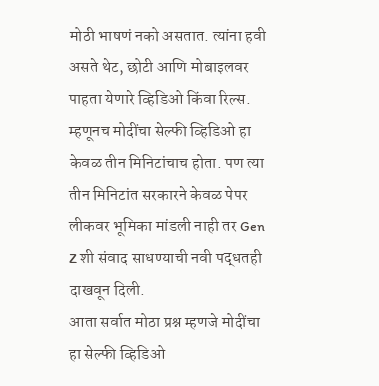मोठी भाषणं नको असतात. त्यांना हवी असते थेट, छोटी आणि मोबाइलवर पाहता येणारे व्हिडिओ किंवा रिल्स.
म्हणूनच मोदींचा सेल्फी व्हिडिओ हा केवळ तीन मिनिटांचाच होता. पण त्या तीन मिनिटांत सरकारने केवळ पेपर लीकवर भूमिका मांडली नाही तर Gen Z शी संवाद साधण्याची नवी पद्धतही दाखवून दिली.
आता सर्वात मोठा प्रश्न म्हणजे मोदींचा हा सेल्फी व्हिडिओ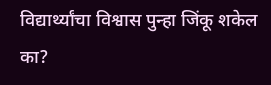विद्यार्थ्यांचा विश्वास पुन्हा जिंकू शकेल का?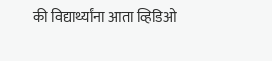की विद्यार्थ्यांना आता व्हिडिओ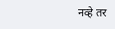नव्हे तर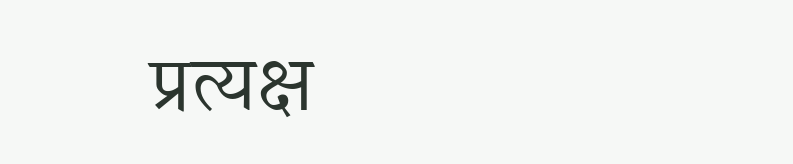प्रत्यक्ष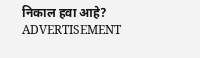निकाल हवा आहे?
ADVERTISEMENT